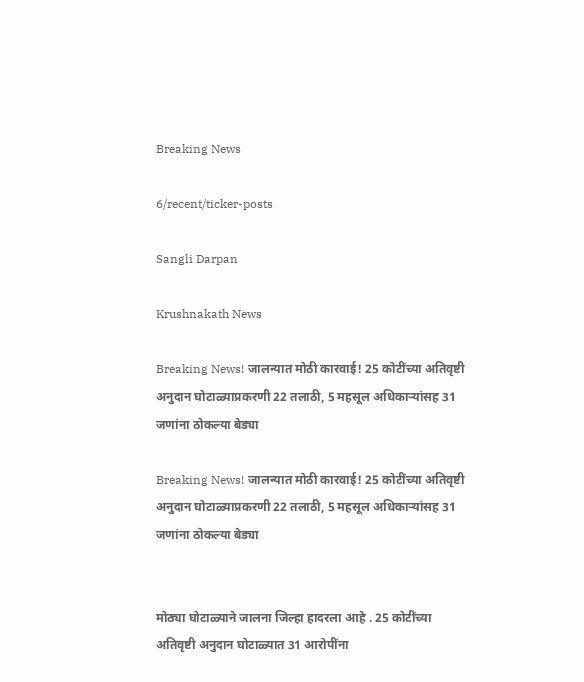Breaking News

6/recent/ticker-posts

Sangli Darpan

Krushnakath News

Breaking News! जालन्यात मोठी कारवाई! 25 कोटींच्या अतिवृष्टी अनुदान घोटाळ्याप्रकरणी 22 तलाठी, 5 महसूल अधिकाऱ्यांसह 31 जणांना ठोकल्या बेड्या

Breaking News! जालन्यात मोठी कारवाई! 25 कोटींच्या अतिवृष्टी अनुदान घोटाळ्याप्रकरणी 22 तलाठी, 5 महसूल अधिकाऱ्यांसह 31 जणांना ठोकल्या बेड्या


मोठ्या घोटाळ्याने जालना जिल्हा हादरला आहे . 25 कोटींच्या अतिवृष्टी अनुदान घोटाळ्यात 31 आरोपींना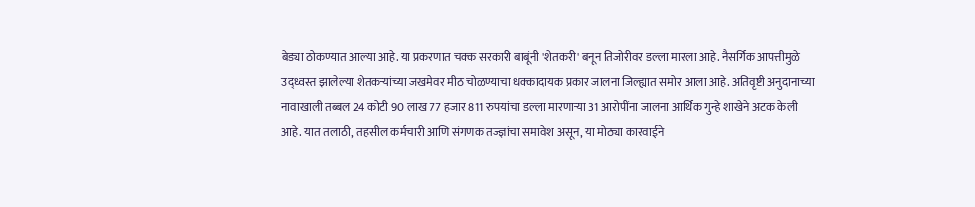बेड्या ठोकण्यात आल्या आहे. या प्रकरणात चक्क सरकारी बाबूंनी 'शेतकरी' बनून तिजोरीवर डल्ला मारला आहे. नैसर्गिक आपत्तीमुळे उद्ध्वस्त झालेल्या शेतकऱ्यांच्या जखमेवर मीठ चोळण्याचा धक्कादायक प्रकार जालना जिल्ह्यात समोर आला आहे. अतिवृष्टी अनुदानाच्या नावाखाली तब्बल 24 कोटी 90 लाख 77 हजार 811 रुपयांचा डल्ला मारणाऱ्या 31 आरोपींना जालना आर्थिक गुन्हे शाखेने अटक केली आहे. यात तलाठी, तहसील कर्मचारी आणि संगणक तज्ज्ञांचा समावेश असून, या मोठ्या कारवाईने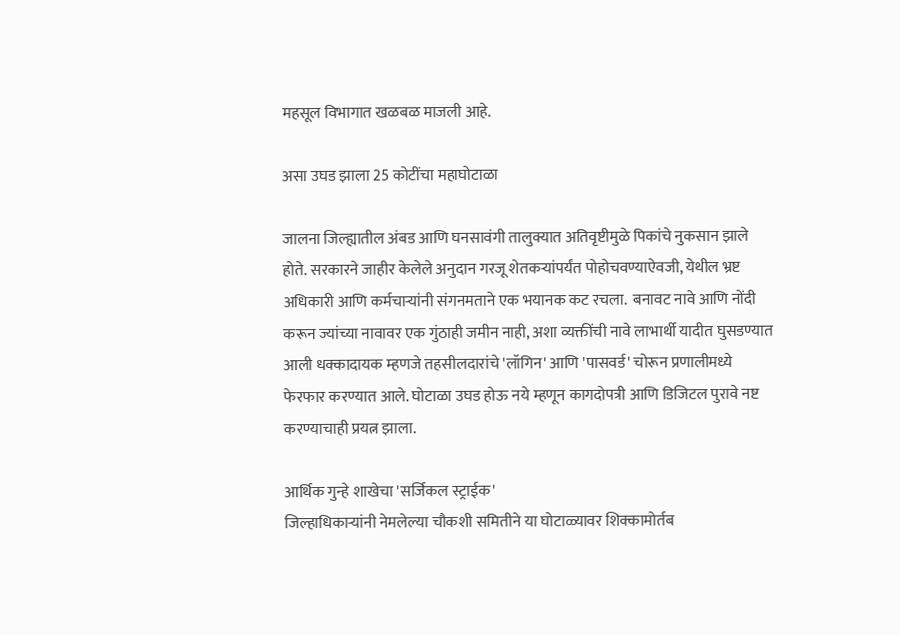महसूल विभागात खळबळ माजली आहे.

असा उघड झाला 25 कोटींचा महाघोटाळा

जालना जिल्ह्यातील अंबड आणि घनसावंगी तालुक्यात अतिवृष्टीमुळे पिकांचे नुकसान झाले होते. सरकारने जाहीर केलेले अनुदान गरजू शेतकऱ्यांपर्यंत पोहोचवण्याऐवजी, येथील भ्रष्ट अधिकारी आणि कर्मचाऱ्यांनी संगनमताने एक भयानक कट रचला.  बनावट नावे आणि नोंदी करून ज्यांच्या नावावर एक गुंठाही जमीन नाही, अशा व्यक्तींची नावे लाभार्थी यादीत घुसडण्यात आली धक्कादायक म्हणजे तहसीलदारांचे 'लॉगिन' आणि 'पासवर्ड' चोरून प्रणालीमध्ये फेरफार करण्यात आले. घोटाळा उघड होऊ नये म्हणून कागदोपत्री आणि डिजिटल पुरावे नष्ट करण्याचाही प्रयत्न झाला.

आर्थिक गुन्हे शाखेचा 'सर्जिकल स्ट्राईक'
जिल्हाधिकाऱ्यांनी नेमलेल्या चौकशी समितीने या घोटाळ्यावर शिक्कामोर्तब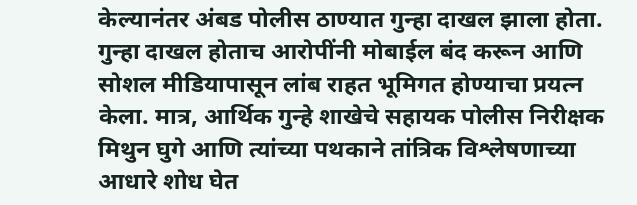केल्यानंतर अंबड पोलीस ठाण्यात गुन्हा दाखल झाला होता. गुन्हा दाखल होताच आरोपींनी मोबाईल बंद करून आणि सोशल मीडियापासून लांब राहत भूमिगत होण्याचा प्रयत्न केला. मात्र, आर्थिक गुन्हे शाखेचे सहायक पोलीस निरीक्षक मिथुन घुगे आणि त्यांच्या पथकाने तांत्रिक विश्लेषणाच्या आधारे शोध घेत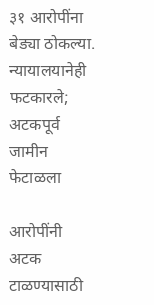३१ आरोपींना बेड्या ठोकल्या.
न्यायालयानेही फटकारले; अटकपूर्व जामीन फेटाळला

आरोपींनी अटक टाळण्यासाठी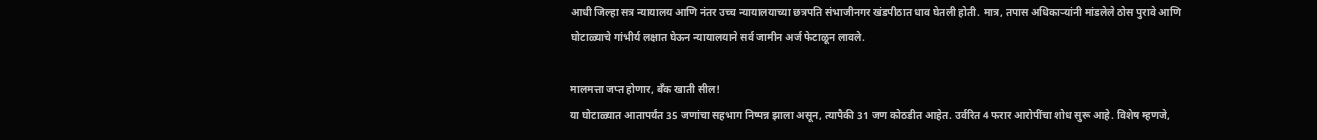आधी जिल्हा सत्र न्यायालय आणि नंतर उच्च न्यायालयाच्या छत्रपति संभाजीनगर खंडपीठात धाव घेतली होती. मात्र, तपास अधिकाऱ्यांनी मांडलेले ठोस पुरावे आणि घोटाळ्याचे गांभीर्य लक्षात घेऊन न्यायालयाने सर्व जामीन अर्ज फेटाळून लावले.

मालमत्ता जप्त होणार, बँक खाती सील!
या घोटाळ्यात आतापर्यंत 35 जणांचा सहभाग निष्पन्न झाला असून, त्यापैकी 31 जण कोठडीत आहेत. उर्वरित 4 फरार आरोपींचा शोध सुरू आहे. विशेष म्हणजे,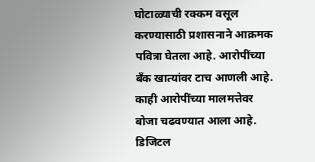घोटाळ्याची रक्कम वसूल करण्यासाठी प्रशासनाने आक्रमक पवित्रा घेतला आहे. आरोपींच्या बँक खात्यांवर टाच आणली आहे. काही आरोपींच्या मालमत्तेवर बोजा चढवण्यात आला आहे. डिजिटल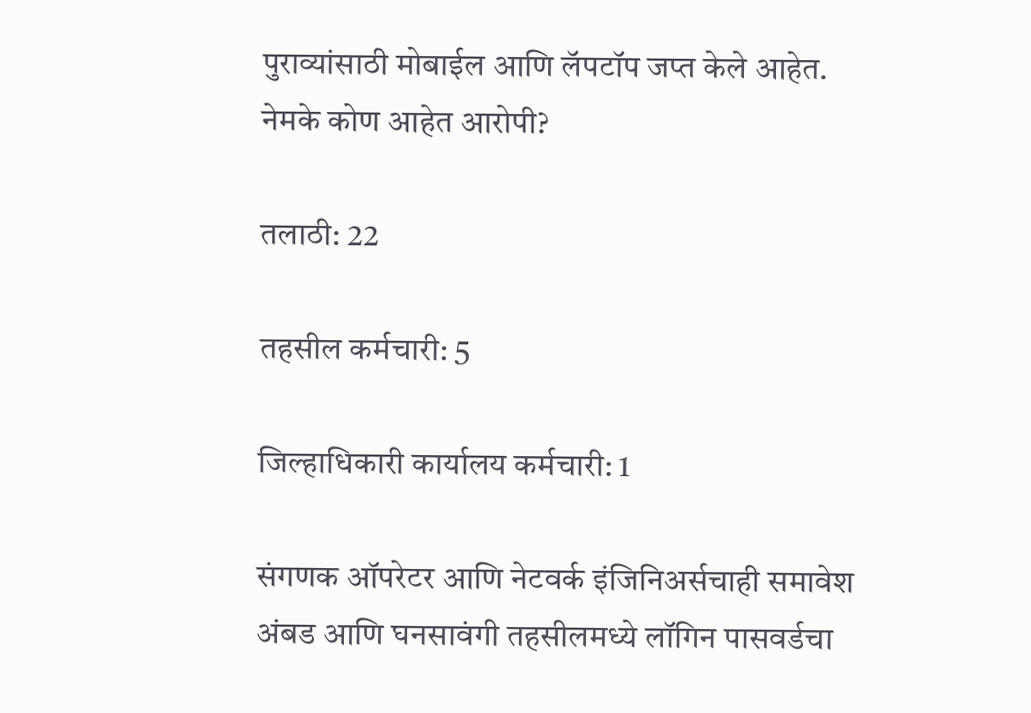पुराव्यांसाठी मोबाईल आणि लॅपटॉप जप्त केले आहेत.
नेमके कोण आहेत आरोपी?

तलाठी: 22

तहसील कर्मचारी: 5

जिल्हाधिकारी कार्यालय कर्मचारी: 1

संगणक ऑपरेटर आणि नेटवर्क इंजिनिअर्सचाही समावेश
अंबड आणि घनसावंगी तहसीलमध्ये लॉगिन पासवर्डचा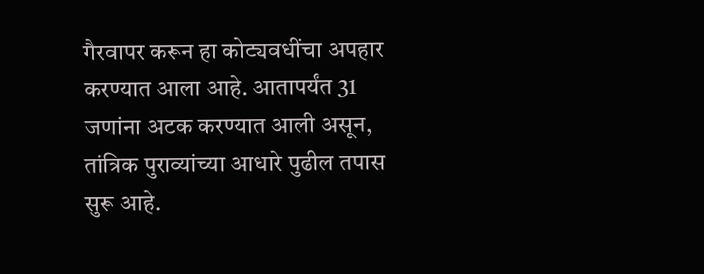गैरवापर करून हा कोट्यवधींचा अपहार करण्यात आला आहे. आतापर्यंत 31 जणांना अटक करण्यात आली असून, तांत्रिक पुराव्यांच्या आधारे पुढील तपास सुरू आहे.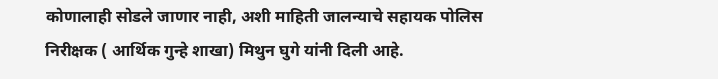कोणालाही सोडले जाणार नाही, अशी माहिती जालन्याचे सहायक पोलिस निरीक्षक ( आर्थिक गुन्हे शाखा) मिथुन घुगे यांनी दिली आहे.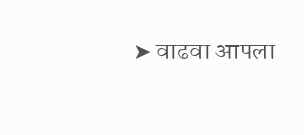➤ वाढवा आपला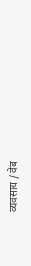व्यवसाय / वेब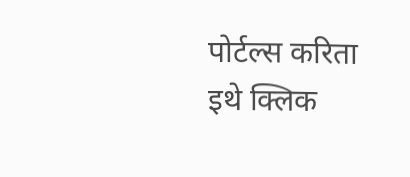पोर्टल्स करिता इथे क्लिक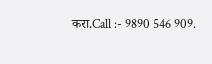करा.Call :- 9890 546 909.